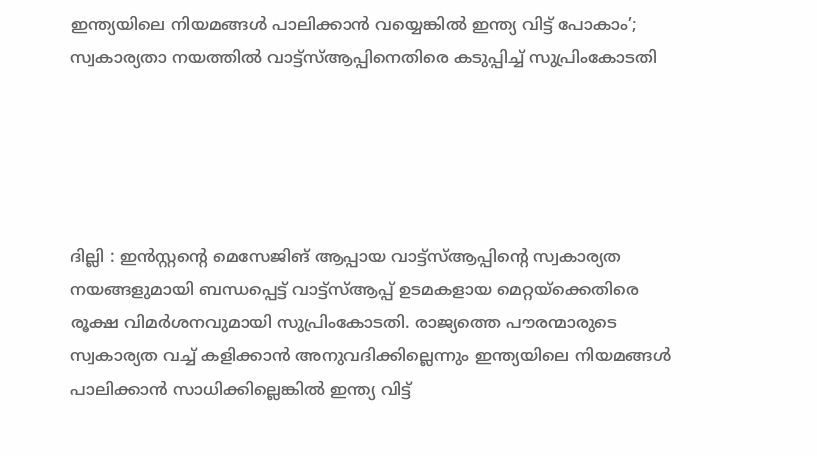ഇന്ത്യയിലെ നിയമങ്ങള്‍ പാലിക്കാന്‍ വയ്യെങ്കില്‍ ഇന്ത്യ വിട്ട് പോകാം’; സ്വകാര്യതാ നയത്തില്‍ വാട്ട്‌സ്ആപ്പിനെതിരെ കടുപ്പിച്ച് സുപ്രിംകോടതി





ദില്ലി : ഇന്‍സ്റ്റന്റെ മെസേജിങ് ആപ്പായ വാട്ട്‌സ്ആപ്പിന്റെ സ്വകാര്യത നയങ്ങളുമായി ബന്ധപ്പെട്ട് വാട്ട്‌സ്ആപ്പ് ഉടമകളായ മെറ്റയ്‌ക്കെതിരെ രൂക്ഷ വിമര്‍ശനവുമായി സുപ്രിംകോടതി. രാജ്യത്തെ പൗരന്മാരുടെ സ്വകാര്യത വച്ച് കളിക്കാന്‍ അനുവദിക്കില്ലെന്നും ഇന്ത്യയിലെ നിയമങ്ങള്‍ പാലിക്കാന്‍ സാധിക്കില്ലെങ്കില്‍ ഇന്ത്യ വിട്ട്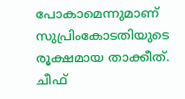പോകാമെന്നുമാണ് സുപ്രിംകോടതിയുടെ രൂക്ഷമായ താക്കീത്. ചീഫ്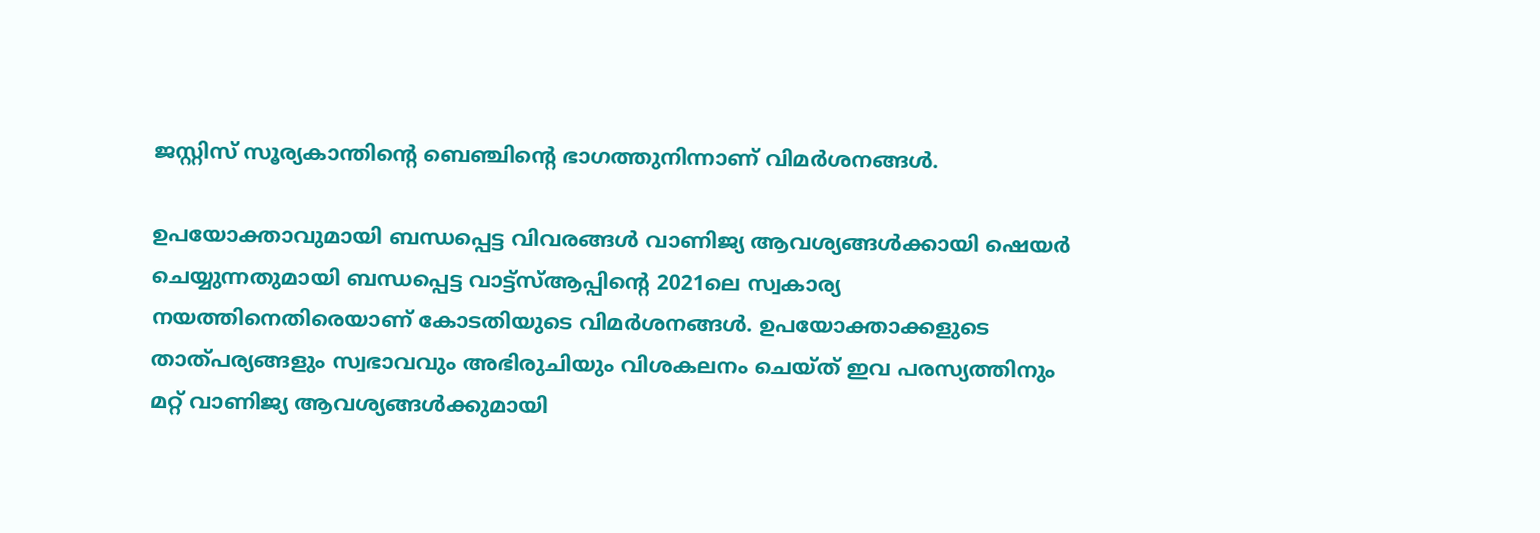ജസ്റ്റിസ് സൂര്യകാന്തിന്റെ ബെഞ്ചിന്റെ ഭാഗത്തുനിന്നാണ് വിമര്‍ശനങ്ങള്‍.

ഉപയോക്താവുമായി ബന്ധപ്പെട്ട വിവരങ്ങള്‍ വാണിജ്യ ആവശ്യങ്ങള്‍ക്കായി ഷെയര്‍ ചെയ്യുന്നതുമായി ബന്ധപ്പെട്ട വാട്ട്‌സ്ആപ്പിന്റെ 2021ലെ സ്വകാര്യ നയത്തിനെതിരെയാണ് കോടതിയുടെ വിമര്‍ശനങ്ങള്‍. ഉപയോക്താക്കളുടെ താത്പര്യങ്ങളും സ്വഭാവവും അഭിരുചിയും വിശകലനം ചെയ്ത് ഇവ പരസ്യത്തിനും മറ്റ് വാണിജ്യ ആവശ്യങ്ങള്‍ക്കുമായി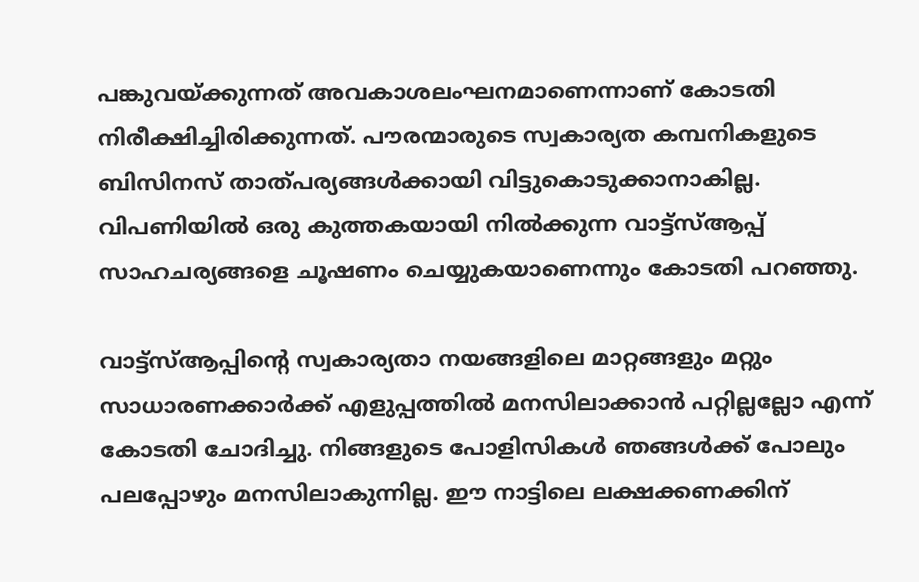പങ്കുവയ്ക്കുന്നത് അവകാശലംഘനമാണെന്നാണ് കോടതി നിരീക്ഷിച്ചിരിക്കുന്നത്. പൗരന്മാരുടെ സ്വകാര്യത കമ്പനികളുടെ ബിസിനസ് താത്പര്യങ്ങള്‍ക്കായി വിട്ടുകൊടുക്കാനാകില്ല. വിപണിയില്‍ ഒരു കുത്തകയായി നില്‍ക്കുന്ന വാട്ട്‌സ്ആപ്പ് സാഹചര്യങ്ങളെ ചൂഷണം ചെയ്യുകയാണെന്നും കോടതി പറഞ്ഞു.

വാട്ട്‌സ്ആപ്പിന്റെ സ്വകാര്യതാ നയങ്ങളിലെ മാറ്റങ്ങളും മറ്റും സാധാരണക്കാര്‍ക്ക് എളുപ്പത്തില്‍ മനസിലാക്കാന്‍ പറ്റില്ലല്ലോ എന്ന് കോടതി ചോദിച്ചു. നിങ്ങളുടെ പോളിസികള്‍ ഞങ്ങള്‍ക്ക് പോലും പലപ്പോഴും മനസിലാകുന്നില്ല. ഈ നാട്ടിലെ ലക്ഷക്കണക്കിന്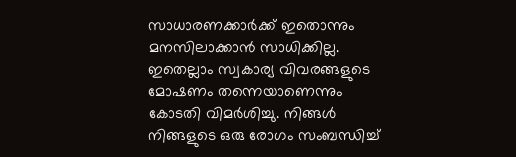സാധാരണക്കാര്‍ക്ക് ഇതൊന്നും മനസിലാക്കാന്‍ സാധിക്കില്ല. ഇതെല്ലാം സ്വകാര്യ വിവരങ്ങളുടെ മോഷണം തന്നെയാണെന്നും കോടതി വിമര്‍ശിച്ചു. നിങ്ങള്‍ നിങ്ങളുടെ ഒരു രോഗം സംബന്ധിച്ച്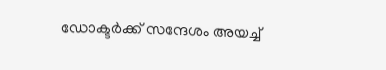ഡോക്ടര്‍ക്ക് സന്ദേശം അയച്ച്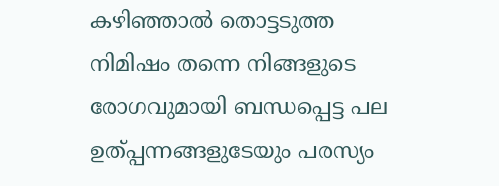കഴിഞ്ഞാല്‍ തൊട്ടടുത്ത നിമിഷം തന്നെ നിങ്ങളുടെ രോഗവുമായി ബന്ധപ്പെട്ട പല ഉത്പ്പന്നങ്ങളുടേയും പരസ്യം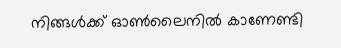നിങ്ങള്‍ക്ക് ഓണ്‍ലൈനില്‍ കാണേണ്ടി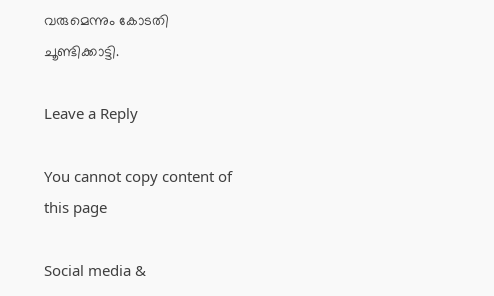വരുമെന്നും കോടതി ചൂണ്ടിക്കാട്ടി.

Leave a Reply

You cannot copy content of this page

Social media &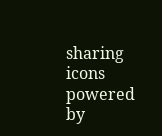sharing icons powered by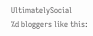UltimatelySocial
%d bloggers like this: